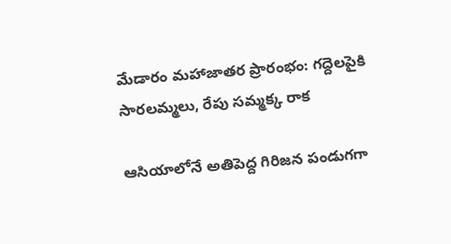మేడారం మహాజాతర ప్రారంభం: గద్దెలపైకి సారలమ్మలు, రేపు సమ్మక్క రాక

ఆసియాలోనే అతిపెద్ద గిరిజన పండుగగా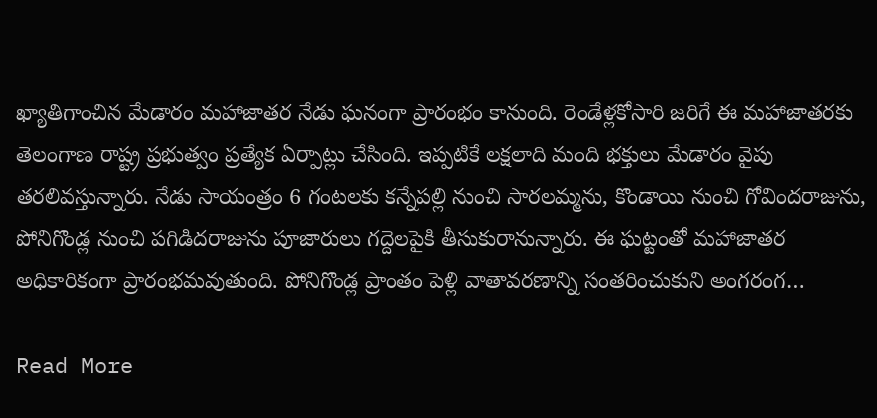ఖ్యాతిగాంచిన మేడారం మహాజాతర నేడు ఘనంగా ప్రారంభం కానుంది. రెండేళ్లకోసారి జరిగే ఈ మహాజాతరకు తెలంగాణ రాష్ట్ర ప్రభుత్వం ప్రత్యేక ఏర్పాట్లు చేసింది. ఇప్పటికే లక్షలాది మంది భక్తులు మేడారం వైపు తరలివస్తున్నారు. నేడు సాయంత్రం 6 గంటలకు కన్నేపల్లి నుంచి సారలమ్మను, కొండాయి నుంచి గోవిందరాజును, పోనిగొండ్ల నుంచి పగిడిదరాజును పూజారులు గద్దెలపైకి తీసుకురానున్నారు. ఈ ఘట్టంతో మహాజాతర అధికారికంగా ప్రారంభమవుతుంది. పోనిగొండ్ల ప్రాంతం పెళ్లి వాతావరణాన్ని సంతరించుకుని అంగరంగ…

Read More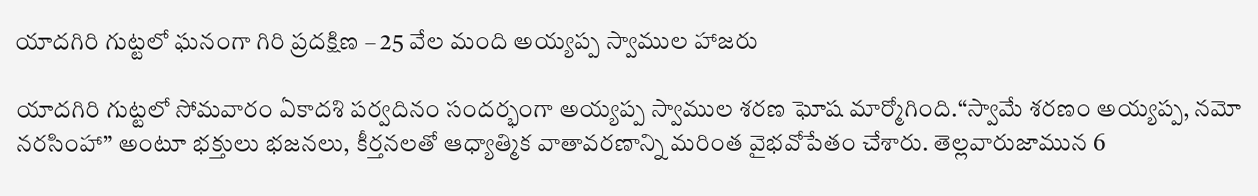యాదగిరి గుట్టలో ఘనంగా గిరి ప్రదక్షిణ – 25 వేల మంది అయ్యప్ప స్వాముల హాజరు

యాదగిరి గుట్టలో సోమవారం ఏకాదశి పర్వదినం సందర్భంగా అయ్యప్ప స్వాముల శరణ ఘోష మార్మోగింది.“స్వామే శరణం అయ్యప్ప, నమో నరసింహా” అంటూ భక్తులు భజనలు, కీర్తనలతో ఆధ్యాత్మిక వాతావరణాన్ని మరింత వైభవోపేతం చేశారు. తెల్లవారుజామున 6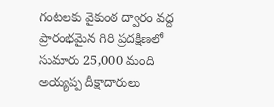గంటలకు వైకుంఠ ద్వారం వద్ద ప్రారంభమైన గిరి ప్రదక్షిణలో సుమారు 25,000 మంది అయ్యప్ప దీక్షాదారులు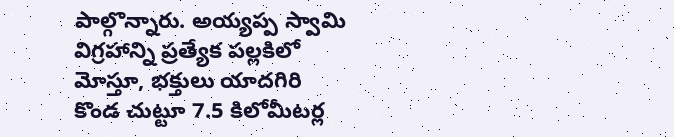పాల్గొన్నారు. అయ్యప్ప స్వామి విగ్రహాన్ని ప్రత్యేక పల్లకిలో మోస్తూ, భక్తులు యాదగిరి కొండ చుట్టూ 7.5 కిలోమీటర్ల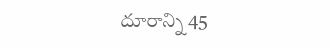దూరాన్ని 45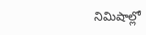నిమిషాల్లో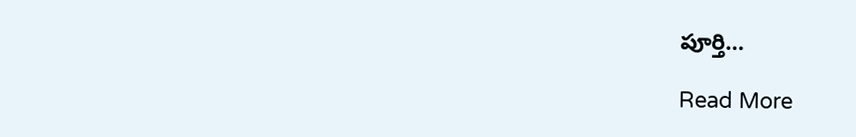పూర్తి…

Read More